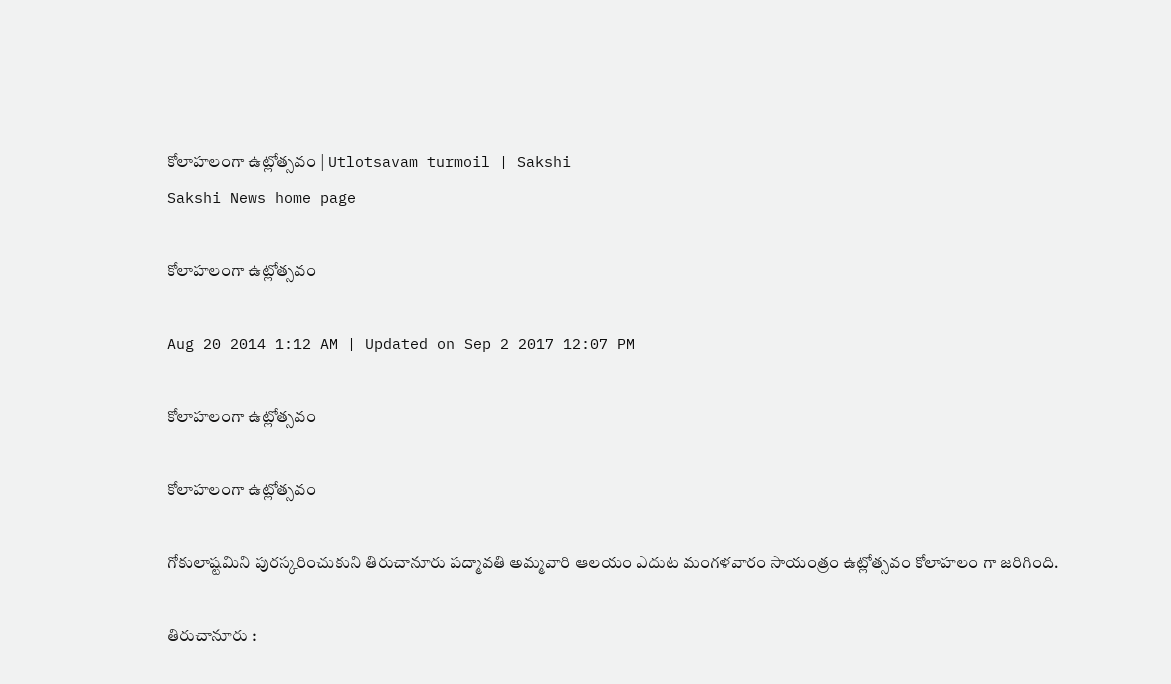కోలాహలంగా ఉట్లోత్సవం | Utlotsavam turmoil | Sakshi
Sakshi News home page

కోలాహలంగా ఉట్లోత్సవం

Aug 20 2014 1:12 AM | Updated on Sep 2 2017 12:07 PM

కోలాహలంగా ఉట్లోత్సవం

కోలాహలంగా ఉట్లోత్సవం

గోకులాష్టమిని పురస్కరించుకుని తిరుచానూరు పద్మావతి అమ్మవారి ఆలయం ఎదుట మంగళవారం సాయంత్రం ఉట్లోత్సవం కోలాహలం గా జరిగింది.

తిరుచానూరు :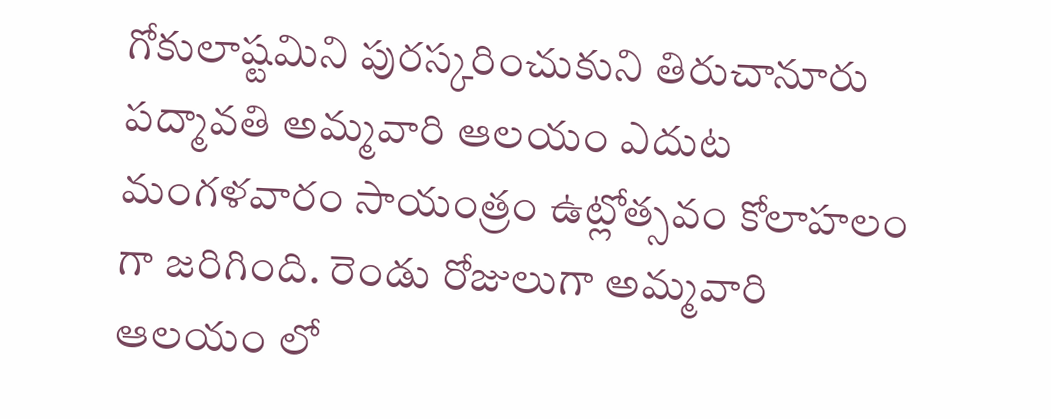గోకులాష్టమిని పురస్కరించుకుని తిరుచానూరు పద్మావతి అమ్మవారి ఆలయం ఎదుట మంగళవారం సాయంత్రం ఉట్లోత్సవం కోలాహలం గా జరిగింది. రెండు రోజులుగా అమ్మవారి ఆలయం లో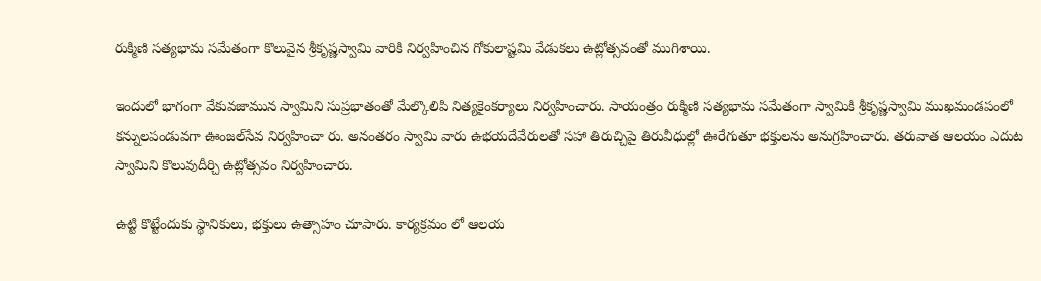రుక్మిణి సత్యభామ సమేతంగా కొలువైన శ్రీకృష్ణస్వామి వారికి నిర్వహించిన గోకులాష్టమి వేడుకలు ఉట్లోత్సవంతో ముగిశాయి.

ఇందులో భాగంగా వేకువజామున స్వామిని సుప్రభాతంతో మేల్కొలిపి నిత్యకైంకర్యాలు నిర్వహించారు. సాయంత్రం రుక్మిణి సత్యభామ సమేతంగా స్వామికి శ్రీకృష్ణస్వామి ముఖమండపంలో కన్నులపండువగా ఊంజల్‌సేవ నిర్వహించా రు. అనంతరం స్వామి వారు ఉభయదేవేరులతో సహా తిరుచ్చిపై తిరువీధుల్లో ఊరేగుతూ భక్తులను అనుగ్రహించారు. తరువాత ఆలయం ఎదుట స్వామిని కొలువుదీర్చి ఉట్లోత్సవం నిర్వహించారు.

ఉట్టి కొట్టేందుకు స్థానికులు, భక్తులు ఉత్సాహం చూపారు. కార్యక్రమం లో ఆలయ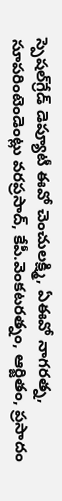స్పెషల్‌గ్రేడ్ డెప్యూటీ ఈవో చెంచులక్ష్మి, ఏఈవో నాగరత్న, సూపరింటెండెంట్లు వరప్రసాద్, కేపీ.వెంకటరత్నం, ఆర్జితం, ప్రసాదం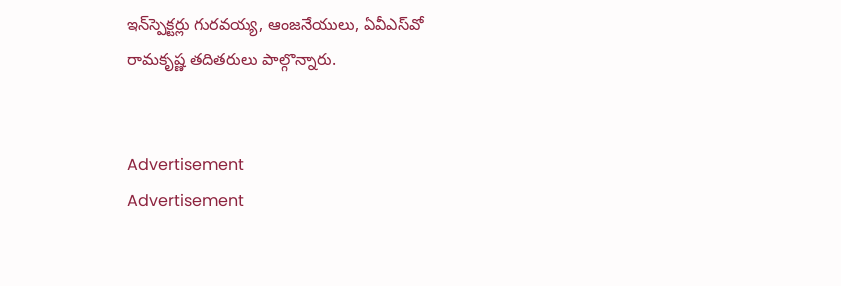ఇన్‌స్పెక్టర్లు గురవయ్య, ఆంజనేయులు, ఏవీఎస్‌వో రామకృష్ణ తదితరులు పాల్గొన్నారు.


Advertisement
Advertisement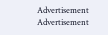Advertisement
Advertisement